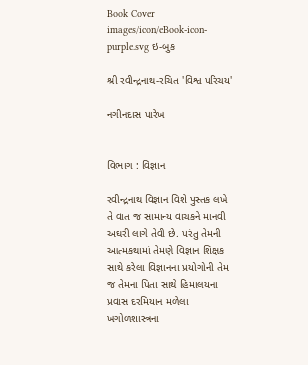Book Cover
images/icon/eBook-icon-purple.svg ઇ-બુક

શ્રી રવીન્દ્રનાથ-રચિત 'વિશ્વ પરિચય'

નગીનદાસ પારેખ


વિભાગ : વિજ્ઞાન

રવીન્દ્રનાથ વિજ્ઞાન વિશે પુસ્તક લખે તે વાત જ સામાન્ય વાચકને માનવી અઘરી લાગે તેવી છે. પરંતુ તેમની આત્મકથામાં તેમણે વિજ્ઞાન શિક્ષક સાથે કરેલા વિજ્ઞાનના પ્રયોગોની તેમ જ તેમના પિતા સાથે હિમાલયના પ્રવાસ દરમિયાન મળેલા ખગોળશાસ્ત્રના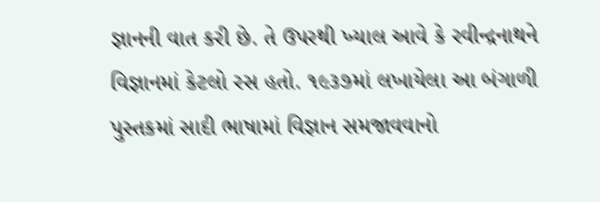જ્ઞાનની વાત કરી છે. તે ઉપરથી ખ્યાલ આવે કે રવીન્દ્રનાથને વિજ્ઞાનમાં કેટલો રસ હતો. ૧૯૩૭માં લખાયેલા આ બંગાળી પુસ્તકમાં સાદી ભાષામાં વિજ્ઞાન સમજાવવાનો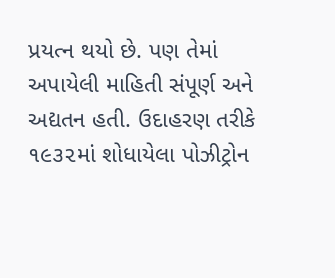પ્રયત્ન થયો છે. પણ તેમાં અપાયેલી માહિતી સંપૂર્ણ અને અદ્યતન હતી. ઉદાહરણ તરીકે ૧૯૩૨માં શોધાયેલા પોઝીટ્રોન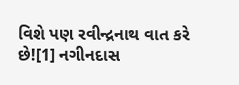વિશે પણ રવીન્દ્રનાથ વાત કરે છે![1] નગીનદાસ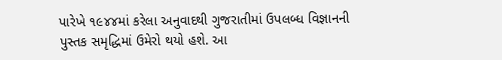પારેખે ૧૯૪૪માં કરેલા અનુવાદથી ગુજરાતીમાં ઉપલબ્ધ વિજ્ઞાનની પુસ્તક સમૃદ્ધિમાં ઉમેરો થયો હશે. આ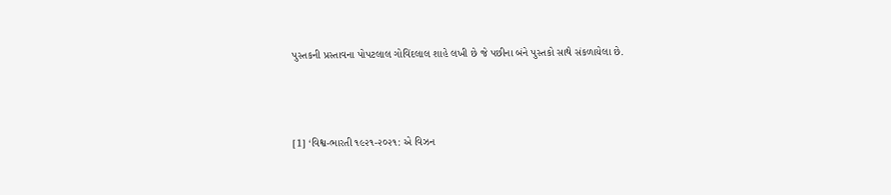પુસ્તકની પ્રસ્તાવના પોપટલાલ ગોવિંદલાલ શાહે લખી છે જે પછીના બંને પુસ્તકો સાથે સંકળાયેલા છે.



[1] ‘વિશ્વ-ભારતી ૧૯૨૧-૨૦૨૧: એ વિઝન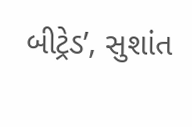બીટ્રેડ’, સુશાંત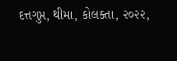દત્તગુપ્ત, થીમા, કોલક્તા, ૨૦૨૨,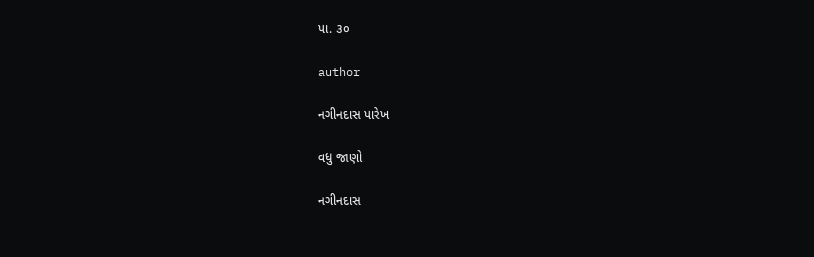પા. ૩૦

author

નગીનદાસ પારેખ

વધુ જાણો

નગીનદાસ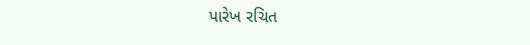પારેખ રચિત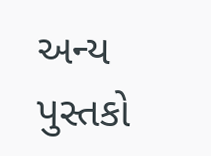અન્ય પુસ્તકો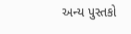અન્ય પુસ્તકો